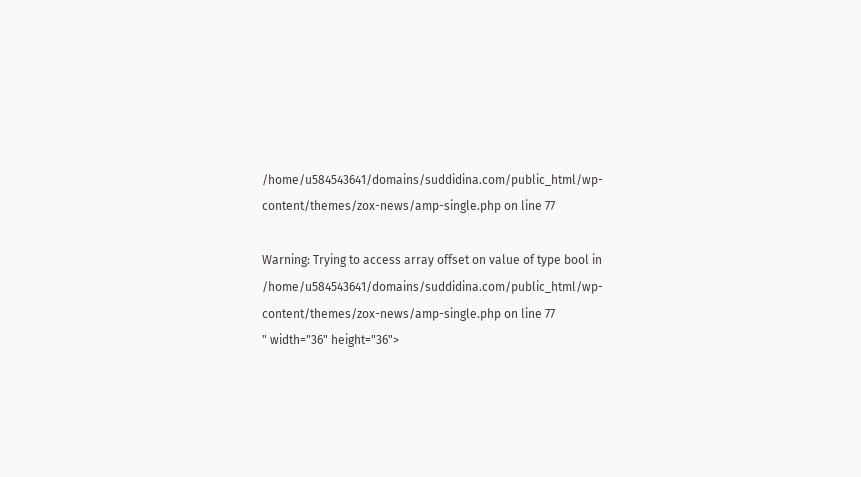/home/u584543641/domains/suddidina.com/public_html/wp-content/themes/zox-news/amp-single.php on line 77

Warning: Trying to access array offset on value of type bool in /home/u584543641/domains/suddidina.com/public_html/wp-content/themes/zox-news/amp-single.php on line 77
" width="36" height="36">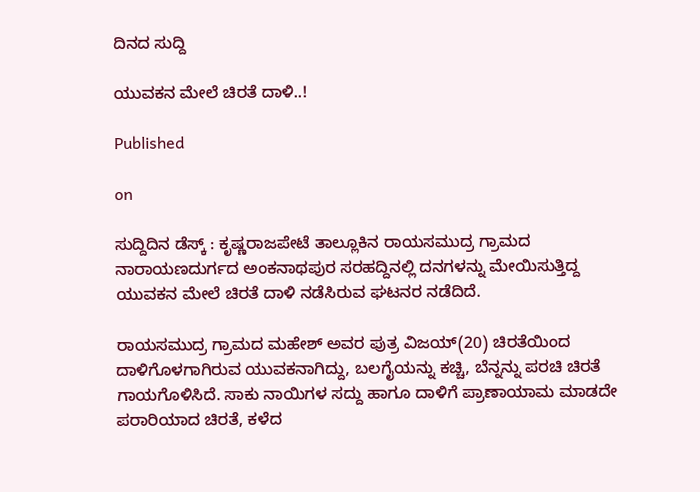ದಿನದ ಸುದ್ದಿ

ಯುವಕನ ಮೇಲೆ ಚಿರತೆ ದಾಳಿ..!

Published

on

ಸುದ್ದಿದಿನ ಡೆಸ್ಕ್ : ಕೃಷ್ಣರಾಜಪೇಟೆ ತಾಲ್ಲೂಕಿನ ರಾಯಸಮುದ್ರ ಗ್ರಾಮದ ನಾರಾಯಣದುರ್ಗದ ಅಂಕನಾಥಪುರ ಸರಹದ್ದಿನಲ್ಲಿ ದನಗಳನ್ನು ಮೇಯಿಸುತ್ತಿದ್ದ ಯುವಕನ ಮೇಲೆ ಚಿರತೆ ದಾಳಿ ನಡೆಸಿರುವ ಘಟನರ ನಡೆದಿದೆ.

ರಾಯಸಮುದ್ರ ಗ್ರಾಮದ ಮಹೇಶ್ ಅವರ ಪುತ್ರ ವಿಜಯ್(20) ಚಿರತೆಯಿಂದ ದಾಳಿಗೊಳಗಾಗಿರುವ ಯುವಕನಾಗಿದ್ದು, ಬಲಗೈಯನ್ನು ಕಚ್ಚಿ, ಬೆನ್ನನ್ನು ಪರಚಿ ಚಿರತೆ ಗಾಯಗೊಳಿಸಿದೆ. ಸಾಕು ನಾಯಿಗಳ ಸದ್ದು ಹಾಗೂ ದಾಳಿಗೆ ಪ್ರಾಣಾಯಾಮ ಮಾಡದೇ ಪರಾರಿಯಾದ ಚಿರತೆ, ಕಳೆದ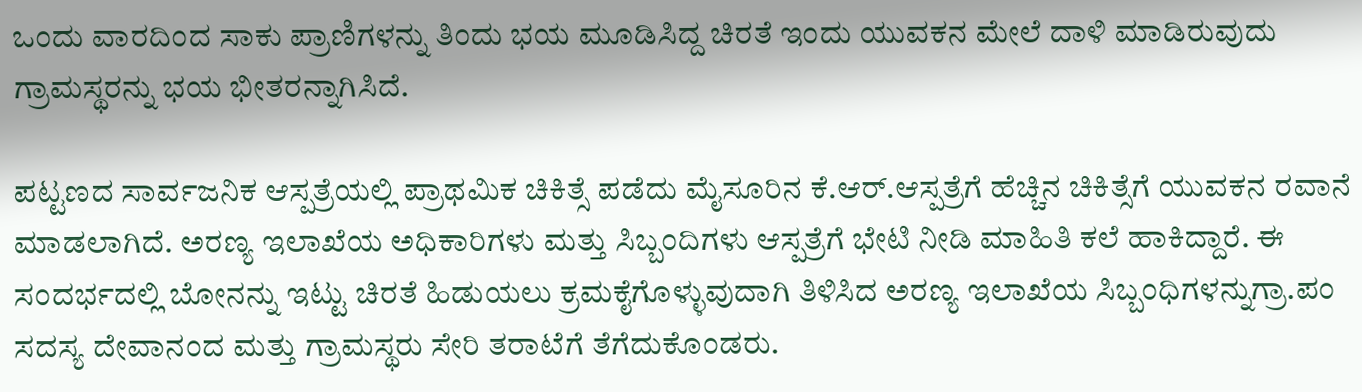ಒಂದು ವಾರದಿಂದ ಸಾಕು ಪ್ರಾಣಿಗಳನ್ನು ತಿಂದು ಭಯ ಮೂಡಿಸಿದ್ದ ಚಿರತೆ ಇಂದು ಯುವಕನ ಮೇಲೆ ದಾಳಿ ಮಾಡಿರುವುದು ಗ್ರಾಮಸ್ಥರನ್ನು ಭಯ ಭೀತರನ್ನಾಗಿಸಿದೆ.

ಪಟ್ಟಣದ ಸಾರ್ವಜನಿಕ ಆಸ್ಪತ್ರೆಯಲ್ಲಿ ಪ್ರಾಥಮಿಕ ಚಿಕಿತ್ಸೆ ಪಡೆದು ಮೈಸೂರಿನ ಕೆ.ಆರ್.ಆಸ್ಪತ್ರೆಗೆ ಹೆಚ್ಚಿನ ಚಿಕಿತ್ಸೆಗೆ ಯುವಕನ ರವಾನೆ ಮಾಡಲಾಗಿದೆ. ಅರಣ್ಯ ಇಲಾಖೆಯ ಅಧಿಕಾರಿಗಳು ಮತ್ತು ಸಿಬ್ಬಂದಿಗಳು ಆಸ್ಪತ್ರೆಗೆ ಭೇಟಿ ನೀಡಿ ಮಾಹಿತಿ ಕಲೆ ಹಾಕಿದ್ದಾರೆ. ಈ ಸಂದರ್ಭದಲ್ಲಿ ಬೋನನ್ನು ಇಟ್ಟು ಚಿರತೆ ಹಿಡುಯಲು ಕ್ರಮಕೈಗೊಳ್ಳುವುದಾಗಿ ತಿಳಿಸಿದ ಅರಣ್ಯ ಇಲಾಖೆಯ ಸಿಬ್ಬಂಧಿಗಳನ್ನುಗ್ರಾ.ಪಂ ಸದಸ್ಯ ದೇವಾನಂದ ಮತ್ತು ಗ್ರಾಮಸ್ಥರು‌ ಸೇರಿ ತರಾಟೆಗೆ ತೆಗೆದುಕೊಂಡರು.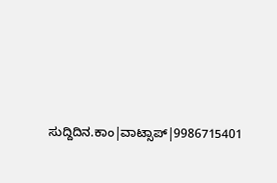ಸುದ್ದಿದಿನ.ಕಾಂ|ವಾಟ್ಸಾಪ್|9986715401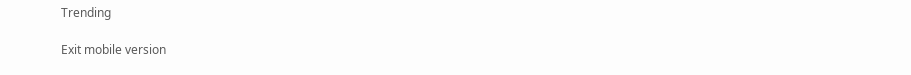Trending

Exit mobile version